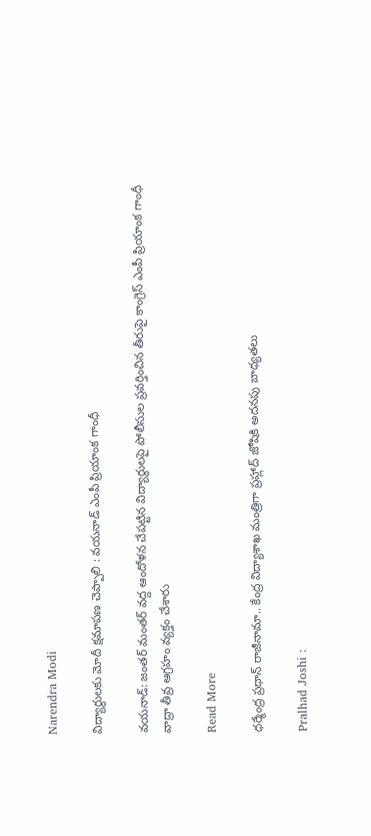Narendra Modi

విద్యార్థులకు మోదీ క్షమాపణ చెప్పాలి : వయనాడ్ ఎంపీ ప్రియాంక గాంధీ

వయనాడ్: జంతర్ మంతర్ వద్ద ఆందోళన చేపట్టిన విద్యార్థులపై పోలీసుల ప్రవర్తించిన తీరుపై కాంగ్రెస్ ఎంపీ ప్రియాంక గాంధీ వాద్రా తీవ్ర ఆగ్రహం వ్యక్తం చేశారు

Read More

ధర్మేంద్ర ప్రధాన్ రాజీనామా.. కేంద్ర విద్యాశాఖ మంత్రిగా ప్రహ్లాద్ జోషికి అదనపు బాధ్యతలు

Pralhad Joshi :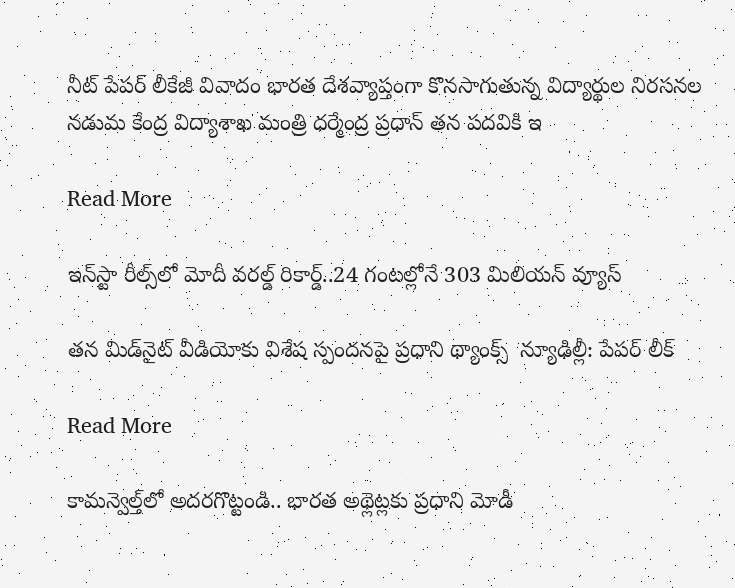నీట్ పేపర్ లీకేజీ వివాదం భారత దేశవ్యాప్తంగా కొనసాగుతున్న విద్యార్థుల నిరసనల నడుమ కేంద్ర విద్యాశాఖ మంత్రి ధర్మేంద్ర ప్రధాన్ తన పదవికి ఇ

Read More

ఇన్‌‌స్టా రీల్స్‌‌లో మోదీ వరల్డ్ రికార్డ్..24 గంటల్లోనే 303 మిలియన్ వ్యూస్

తన మిడ్‌‌నైట్ వీడియోకు విశేష స్పందనపై ప్రధాని థ్యాంక్స్  న్యూఢిల్లీ: పేపర్ లీక్‌‌‌‌‌‌‌‌

Read More

కామన్వెల్త్‌లో అదరగొట్టండి.. భారత అథ్లెట్లకు ప్రధాని మోడీ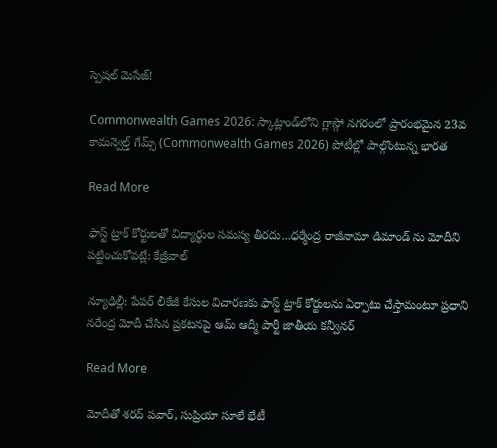స్పెషల్ మెసేజ్!

Commonwealth Games 2026: స్కాట్లాండ్‌లోని గ్లాస్గో నగరంలో ప్రారంభమైన 23వ కామన్వెల్త్ గేమ్స్ (Commonwealth Games 2026) పోటీల్లో పాల్గొంటున్న భారత

Read More

ఫాస్ట్ ట్రాక్ కోర్టులతో విద్యార్థుల సమస్య తీరదు...ధర్మేంద్ర రాజీనామా డిమాండ్ ను మోదీని పట్టించుకోవట్లే: కేజ్రీవాల్

న్యూఢిల్లీ: పేపర్ లీకేజీ కేసుల విచారణకు ఫాస్ట్ ట్రాక్ కోర్టులను ఏర్పాటు చేస్తామంటూ ప్రధాని నరేంద్ర మోదీ చేసిన ప్రకటనపై ఆమ్ ఆద్మీ పార్టీ జాతీయ కన్వీనర్

Read More

మోదీతో శరద్ పవార్, సుప్రియా సూలే భేటీ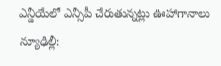ఎన్డీయేలో ఎన్సీపీ చేరుతున్నట్లు ఊహాగానాలు న్యూఢిల్లీ: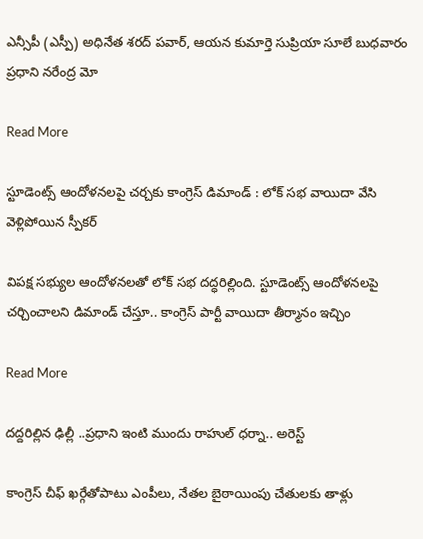ఎన్సీపీ (ఎస్పీ) అధినేత శరద్ పవార్, ఆయన కుమార్తె సుప్రియా సూలే బుధవారం ప్రధాని నరేంద్ర మో

Read More

స్టూడెంట్స్ ఆందోళనలపై చర్చకు కాంగ్రెస్ డిమాండ్ : లోక్ సభ వాయిదా వేసి వెళ్లిపోయిన స్పీకర్

విపక్ష సభ్యుల ఆందోళనలతో లోక్ సభ దద్ధరిల్లింది. స్టూడెంట్స్ ఆందోళనలపై చర్చించాలని డిమాండ్ చేస్తూ.. కాంగ్రెస్ పార్టీ వాయిదా తీర్మానం ఇచ్చిం

Read More

దద్దరిల్లిన ఢిల్లీ ..ప్రధాని ఇంటి ముందు రాహుల్ ధర్నా.. అరెస్ట్

కాంగ్రెస్ చీఫ్ ఖర్గేతోపాటు ఎంపీలు, నేతల బైఠాయింపు చేతులకు తాళ్లు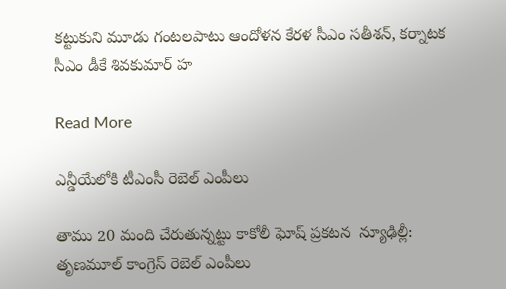కట్టుకుని మూడు గంటలపాటు ఆందోళన కేరళ సీఎం సతీశన్, కర్నాటక సీఎం డీకే శివకుమార్ హ

Read More

ఎన్డీయేలోకి టీఎంసీ రెబెల్ ఎంపీలు

తాము 20 మంది చేరుతున్నట్టు కాకోలీ ఘోష్ ప్రకటన  న్యూఢిల్లీ: తృణమూల్ కాంగ్రెస్ రెబెల్ ఎంపీలు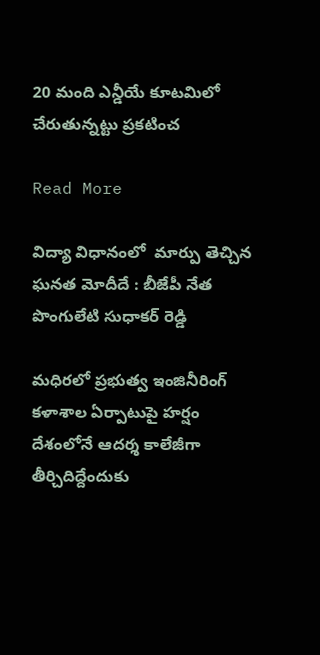20 మంది ఎన్డీయే కూటమిలో చేరుతున్నట్టు ప్రకటించ

Read More

విద్యా విధానంలో  మార్పు తెచ్చిన ఘనత మోదీదే : బీజేపీ నేత పొంగులేటి సుధాకర్ రెడ్డి

మధిరలో ప్రభుత్వ ఇంజినీరింగ్ కళాశాల ఏర్పాటుపై హర్షం దేశంలోనే ఆదర్శ కాలేజీగా తీర్చిదిద్దేందుకు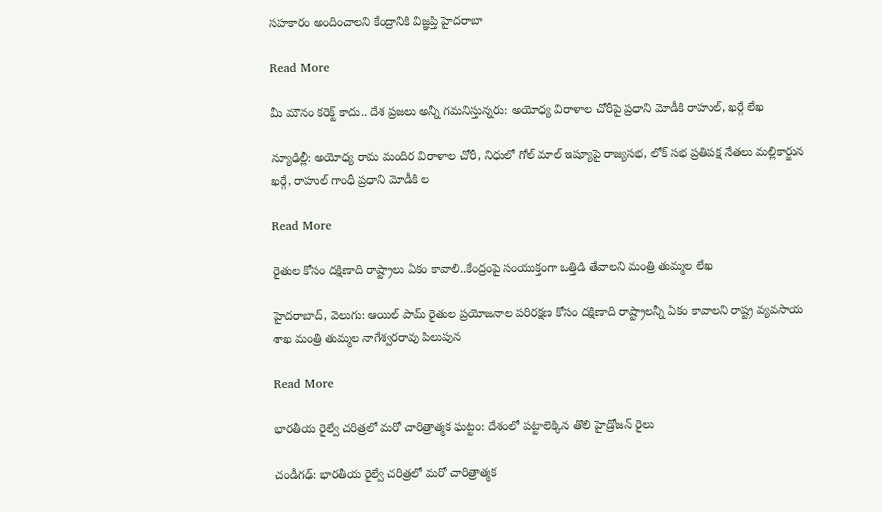సహకారం అందించాలని కేంద్రానికి విజ్ఞప్తి హైదరాబా

Read More

మీ మౌనం కరెక్ట్ కాదు.. దేశ ప్రజలు అన్నీ గమనిస్తున్నరు: అయోధ్య విరాళాల చోరీపై ప్రధాని మోడీకి రాహుల్, ఖర్గే లేఖ

న్యూఢిల్లీ: అయోధ్య రామ మందిర విరాళాల చోరీ, నిధులో గోల్ మాల్ ఇష్యూపై రాజ్యసభ, లోక్ సభ ప్రతిపక్ష నేతలు మల్లికార్జున ఖర్గే, రాహుల్ గాంధీ ప్రధాని మోడీకి ల

Read More

రైతుల కోసం దక్షిణాది రాష్ట్రాలు ఏకం కావాలి..కేంద్రంపై సంయుక్తంగా ఒత్తిడి తేవాలని మంత్రి తుమ్మల లేఖ

హైదరాబాద్, వెలుగు: ఆయిల్ పామ్ రైతుల ప్రయోజనాల పరిరక్షణ కోసం దక్షిణాది రాష్ట్రాలన్నీ ఏకం కావాలని రాష్ట్ర వ్యవసాయ శాఖ మంత్రి తుమ్మల నాగేశ్వరరావు పిలుపున

Read More

భారతీయ రైల్వే చరిత్రలో మరో చారిత్రాత్మక ఘట్టం: దేశంలో పట్టాలెక్కిన తొలి హైడ్రోజన్ రైలు

చండీగఢ్: భారతీయ రైల్వే చరిత్రలో మరో చారిత్రాత్మక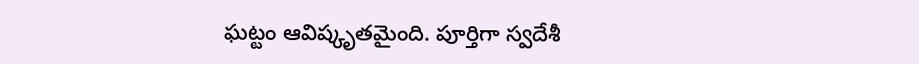ఘట్టం ఆవిష్కృతమైంది. పూర్తిగా స్వదేశీ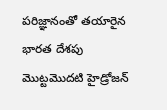పరిజ్ఞానంతో తయారైన భారత దేశపు మొట్టమొదటి హైడ్రోజన్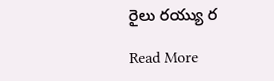రైలు రయ్యు ర

Read More